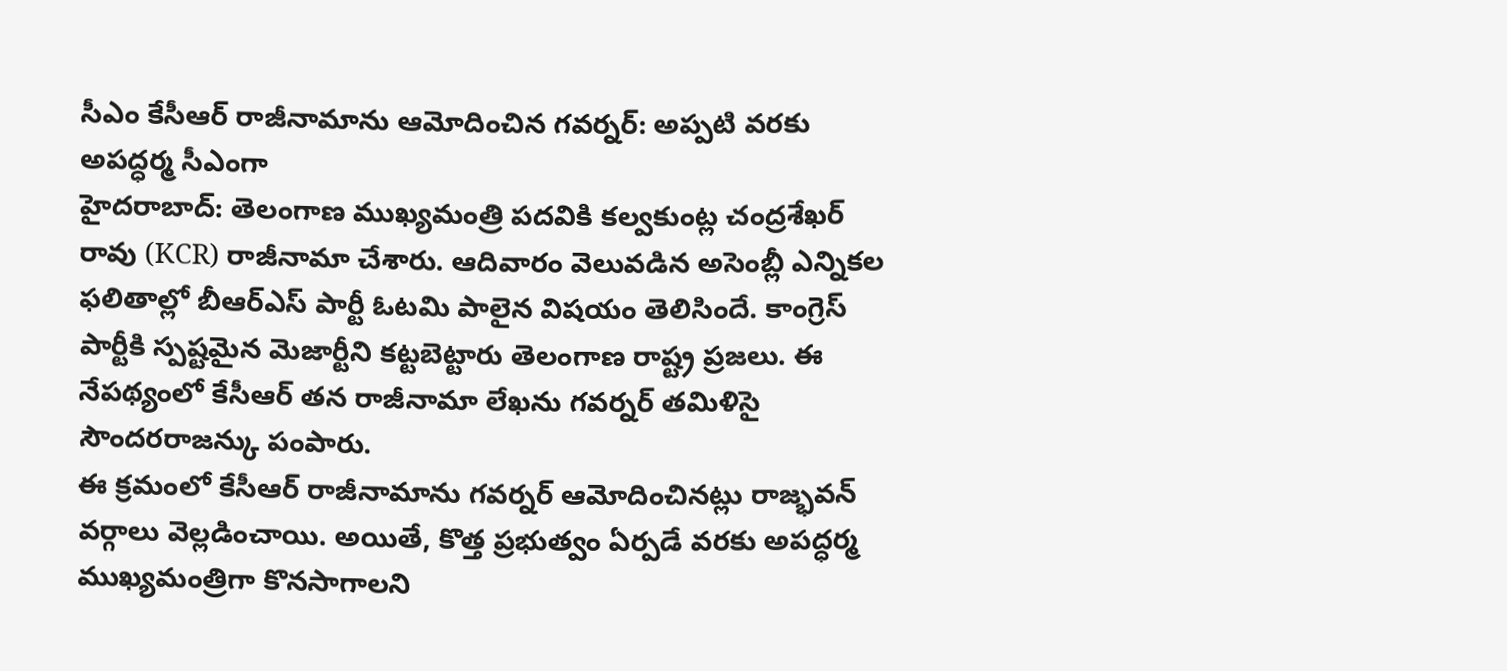సీఎం కేసీఆర్ రాజీనామాను ఆమోదించిన గవర్నర్: అప్పటి వరకు అపద్ధర్మ సీఎంగా
హైదరాబాద్: తెలంగాణ ముఖ్యమంత్రి పదవికి కల్వకుంట్ల చంద్రశేఖర్ రావు (KCR) రాజీనామా చేశారు. ఆదివారం వెలువడిన అసెంబ్లీ ఎన్నికల ఫలితాల్లో బీఆర్ఎస్ పార్టీ ఓటమి పాలైన విషయం తెలిసిందే. కాంగ్రెస్ పార్టీకి స్పష్టమైన మెజార్టీని కట్టబెట్టారు తెలంగాణ రాష్ట్ర ప్రజలు. ఈ నేపథ్యంలో కేసీఆర్ తన రాజీనామా లేఖను గవర్నర్ తమిళిసై సౌందరరాజన్కు పంపారు.
ఈ క్రమంలో కేసీఆర్ రాజీనామాను గవర్నర్ ఆమోదించినట్లు రాజ్భవన్ వర్గాలు వెల్లడించాయి. అయితే, కొత్త ప్రభుత్వం ఏర్పడే వరకు అపద్ధర్మ ముఖ్యమంత్రిగా కొనసాగాలని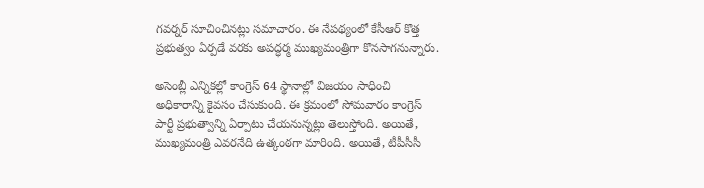గవర్నర్ సూచించినట్లు సమాచారం. ఈ నేపథ్యంలో కేసీఆర్ కొత్త ప్రభుత్వం ఏర్పడే వరకు అపద్ధర్మ ముఖ్యమంత్రిగా కొనసాగనున్నారు.

అసెంబ్లీ ఎన్నికల్లో కాంగ్రెస్ 64 స్థానాల్లో విజయం సాధించి అధికారాన్ని కైవసం చేసుకుంది. ఈ క్రమంలో సోమవారం కాంగ్రెస్ పార్టీ ప్రభుత్వాన్ని ఏర్పాటు చేయనున్నట్లు తెలుస్తోంది. అయితే, ముఖ్యమంత్రి ఎవరనేది ఉత్కంఠగా మారింది. అయితే, టీపీసీసీ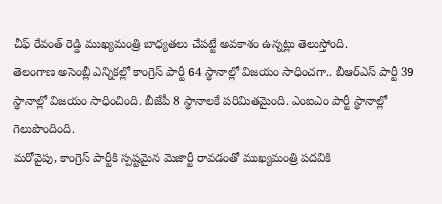చీఫ్ రేవంత్ రెడ్డి ముఖ్యమంత్రి బాధ్యతలు చేపట్టే అవకాశం ఉన్నట్లు తెలుస్తోంది.
తెలంగాణ అసెంబ్లీ ఎన్నికల్లో కాంగ్రెస్ పార్టీ 64 స్థానాల్లో విజయం సాధించగా.. బీఆర్ఎస్ పార్టీ 39 స్థానాల్లో విజయం సాధించింది. బీజేపీ 8 స్థానాలకే పరిమితమైంది. ఎంఐఎం పార్టీ స్థానాల్లో గెలుపొందింది.
మరోవైపు, కాంగ్రెస్ పార్టీకి స్పష్టమైన మెజార్టీ రావడంతో ముఖ్యమంత్రి పదవికి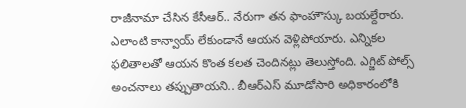రాజీనామా చేసిన కేసీఆర్.. నేరుగా తన ఫాంహౌస్కు బయల్దేరారు. ఎలాంటి కాన్వాయ్ లేకుండానే ఆయన వెళ్లిపోయారు. ఎన్నికల ఫలితాలతో ఆయన కొంత కలత చెందినట్లు తెలుస్తోంది. ఎగ్జిట్ పోల్స్ అంచనాలు తప్పుతాయని.. బీఆర్ఎస్ మూడోసారి అధికారంలోకి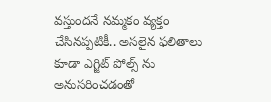వస్తుందనే నమ్మకం వ్యక్తం చేసినప్పటికీ.. అసలైన ఫలితాలు కూడా ఎగ్జిట్ పోల్స్ ను అనుసరించడంతో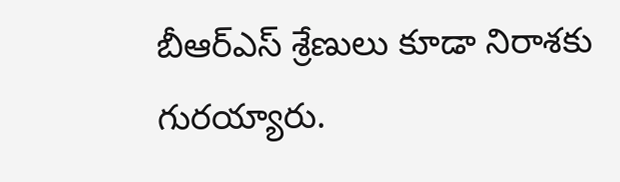బీఆర్ఎస్ శ్రేణులు కూడా నిరాశకు గురయ్యారు.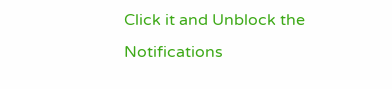Click it and Unblock the Notifications